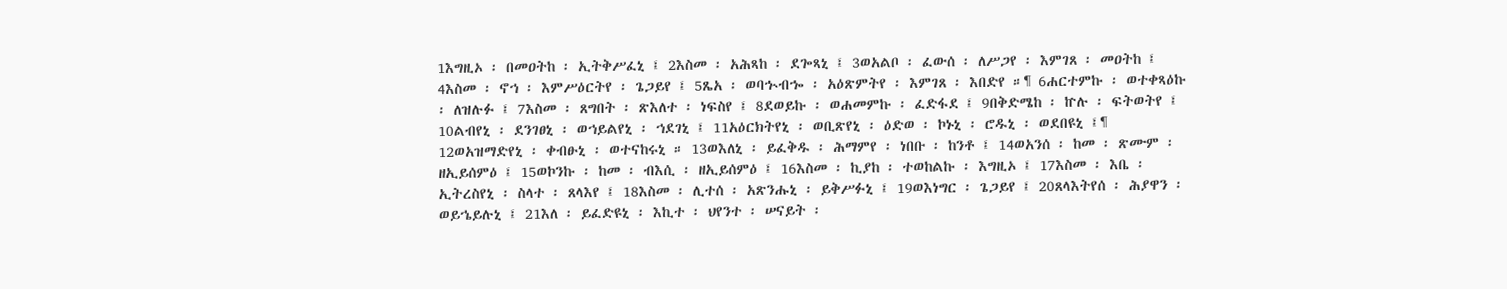1እግዚኦ ፡ በመዐትከ ፡ ኢትቅሥፈኒ ፤ 2እስመ ፡ አሕጻከ ፡ ደጐጻኒ ፤ 3ወአልቦ ፡ ፈውሰ ፡ ለሥጋየ ፡ እምገጸ ፡ መዐትከ ፤ 4እስመ ፡ ኖኀ ፡ እምሥዕርትየ ፡ ጌጋይየ ፤ 5ጼአ ፡ ወባኍብኈ ፡ አዕጽምትየ ፡ እምገጸ ፡ እበድየ ።¶ 6ሐርተምኩ ፡ ወተቀጻዕኩ ፡ ለዝሉፉ ፤ 7እስመ ፡ ጸግበት ፡ ጽእለተ ፡ ነፍስየ ፤ 8ደወይኩ ፡ ወሐመምኩ ፡ ፈድፋደ ፤ 9በቅድሜከ ፡ ኵሉ ፡ ፍትወትየ ፤ 10ልብየኒ ፡ ደንገፀኒ ፡ ወኀይልየኒ ፡ ኀደገኒ ፤ 11አዕርክትየኒ ፡ ወቢጽየኒ ፡ ዕድወ ፡ ኮኑኒ ፡ ሮዱኒ ፡ ወደበዩኒ ፤¶ 12ወአዝማድየኒ ፡ ቀብፁኒ ፡ ወተናከሩኒ ። 13ወእለኒ ፡ ይፈቅዱ ፡ ሕማምየ ፡ ነበቡ ፡ ከንቶ ፤ 14ወአንሰ ፡ ከመ ፡ ጽሙም ፡ ዘኢይሰምዕ ፤ 15ወኮንኩ ፡ ከመ ፡ ብእሲ ፡ ዘኢይሰምዕ ፤ 16እስመ ፡ ኪያከ ፡ ተወከልኩ ፡ እግዚኦ ፤ 17እስመ ፡ እቤ ፡ ኢትረስየኒ ፡ ስላተ ፡ ጸላእየ ፤ 18እስመ ፡ ሊተሰ ፡ አጽንሑኒ ፡ ይቅሥፉኒ ፤ 19ወእነግር ፡ ጌጋይየ ፤ 20ጸላእትየሰ ፡ ሕያዋን ፡ ወይኄይሉኒ ፤ 21እለ ፡ ይፈድዩኒ ፡ እኪተ ፡ ህየንተ ፡ ሠናይት ፡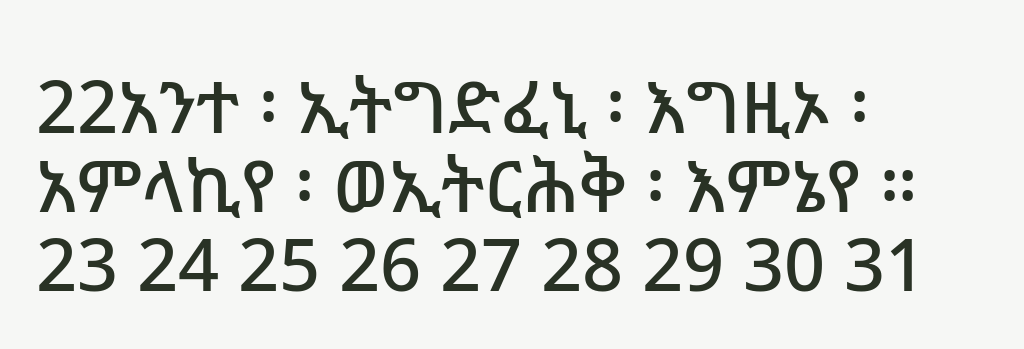22አንተ ፡ ኢትግድፈኒ ፡ እግዚኦ ፡ አምላኪየ ፡ ወኢትርሕቅ ፡ እምኔየ ። 23 24 25 26 27 28 29 30 31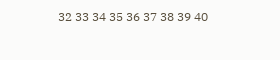32 33 34 35 36 37 38 39 40